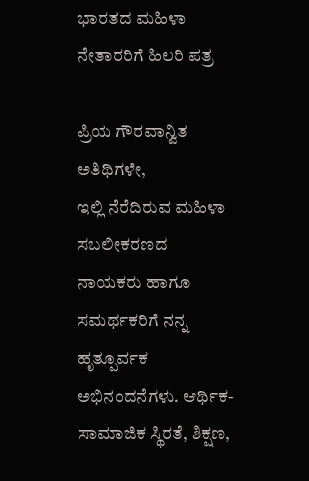ಭಾರತದ ಮಹಿಳಾ ನೇತಾರರಿಗೆ ಹಿಲರಿ ಪತ್ರ

ಪ್ರಿಯ ಗೌರವಾನ್ವಿತ ಅತಿಥಿಗಳೇ,
ಇಲ್ಲಿ ನೆರೆದಿರುವ ಮಹಿಳಾ ಸಬಲೀಕರಣದ ನಾಯಕರು ಹಾಗೂ ಸಮರ್ಥಕರಿಗೆ ನನ್ನ ಹೃತ್ಪೂರ್ವಕ ಅಭಿನಂದನೆಗಳು. ಆರ್ಥಿಕ-ಸಾಮಾಜಿಕ ಸ್ಥಿರತೆ, ಶಿಕ್ಷಣ,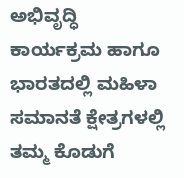ಅಭಿವೃದ್ಧಿ ಕಾರ್ಯಕ್ರಮ ಹಾಗೂ ಭಾರತದಲ್ಲಿ ಮಹಿಳಾ ಸಮಾನತೆ ಕ್ಷೇತ್ರಗಳಲ್ಲಿ ತಮ್ಮ ಕೊಡುಗೆ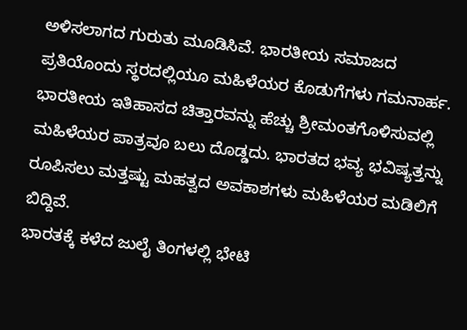ಅಳಿಸಲಾಗದ ಗುರುತು ಮೂಡಿಸಿವೆ. ಭಾರತೀಯ ಸಮಾಜದ ಪ್ರತಿಯೊಂದು ಸ್ಥರದಲ್ಲಿಯೂ ಮಹಿಳೆಯರ ಕೊಡುಗೆಗಳು ಗಮನಾರ್ಹ. ಭಾರತೀಯ ಇತಿಹಾಸದ ಚಿತ್ತಾರವನ್ನು ಹೆಚ್ಚು ಶ್ರೀಮಂತಗೊಳಿಸುವಲ್ಲಿ ಮಹಿಳೆಯರ ಪಾತ್ರವೂ ಬಲು ದೊಡ್ಡದು. ಭಾರತದ ಭವ್ಯ ಭವಿಷ್ಯತ್ತನ್ನು ರೂಪಿಸಲು ಮತ್ತಷ್ಟು ಮಹತ್ವದ ಅವಕಾಶಗಳು ಮಹಿಳೆಯರ ಮಡಿಲಿಗೆ ಬಿದ್ದಿವೆ.
ಭಾರತಕ್ಕೆ ಕಳೆದ ಜುಲೈ ತಿಂಗಳಲ್ಲಿ ಭೇಟಿ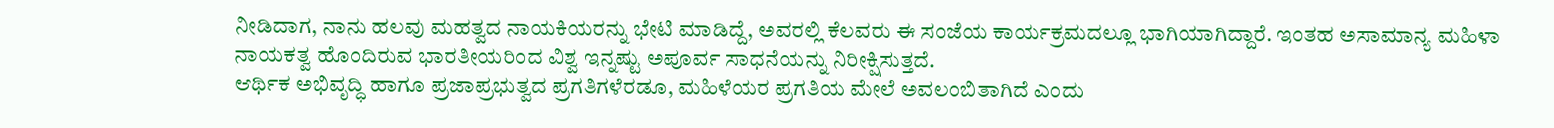ನೀಡಿದಾಗ, ನಾನು ಹಲವು ಮಹತ್ವದ ನಾಯಕಿಯರನ್ನು ಭೇಟಿ ಮಾಡಿದ್ದೆ, ಅವರಲ್ಲಿ ಕೆಲವರು ಈ ಸಂಜೆಯ ಕಾರ್ಯಕ್ರಮದಲ್ಲೂ ಭಾಗಿಯಾಗಿದ್ದಾರೆ. ಇಂತಹ ಅಸಾಮಾನ್ಯ ಮಹಿಳಾ ನಾಯಕತ್ವ ಹೊಂದಿರುವ ಭಾರತೀಯರಿಂದ ವಿಶ್ವ ಇನ್ನಷ್ಟು ಅಪೂರ್ವ ಸಾಧನೆಯನ್ನು ನಿರೀಕ್ಷಿಸುತ್ತದೆ.
ಆರ್ಥಿಕ ಅಭಿವೃದ್ಧಿ ಹಾಗೂ ಪ್ರಜಾಪ್ರಭುತ್ವದ ಪ್ರಗತಿಗಳೆರಡೂ, ಮಹಿಳೆಯರ ಪ್ರಗತಿಯ ಮೇಲೆ ಅವಲಂಬಿತಾಗಿದೆ ಎಂದು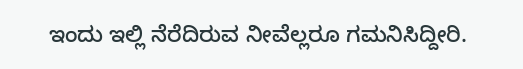ಇಂದು ಇಲ್ಲಿ ನೆರೆದಿರುವ ನೀವೆಲ್ಲರೂ ಗಮನಿಸಿದ್ದೀರಿ.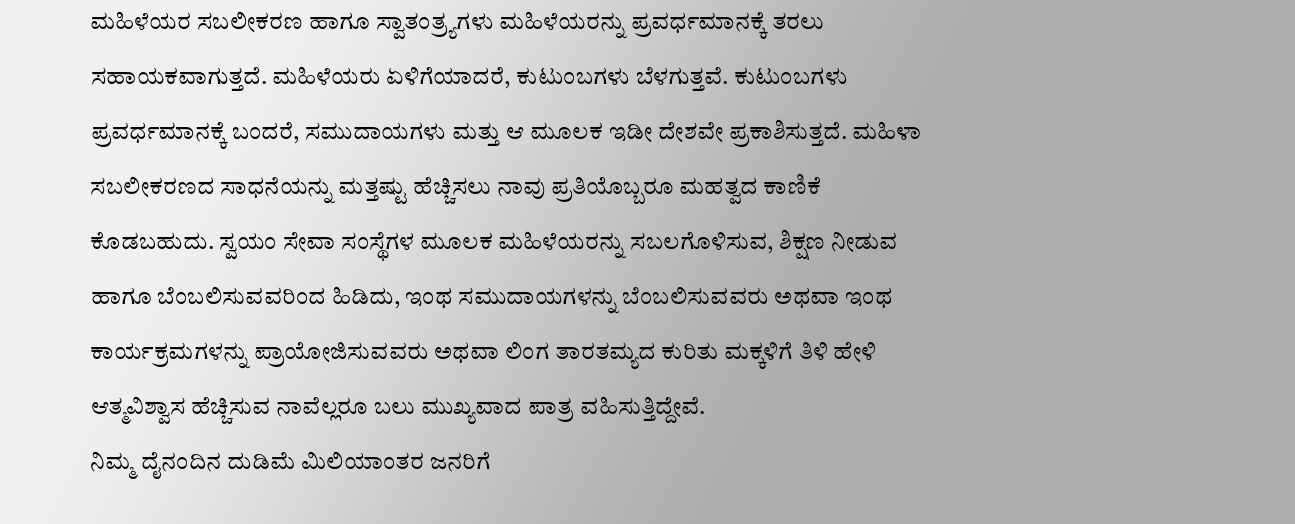ಮಹಿಳೆಯರ ಸಬಲೀಕರಣ ಹಾಗೂ ಸ್ವಾತಂತ್ರ್ಯಗಳು ಮಹಿಳೆಯರನ್ನು ಪ್ರವರ್ಧಮಾನಕ್ಕೆ ತರಲು ಸಹಾಯಕವಾಗುತ್ತದೆ. ಮಹಿಳೆಯರು ಏಳಿಗೆಯಾದರೆ, ಕುಟುಂಬಗಳು ಬೆಳಗುತ್ತವೆ. ಕುಟುಂಬಗಳು ಪ್ರವರ್ಧಮಾನಕ್ಕೆ ಬಂದರೆ, ಸಮುದಾಯಗಳು ಮತ್ತು ಆ ಮೂಲಕ ಇಡೀ ದೇಶವೇ ಪ್ರಕಾಶಿಸುತ್ತದೆ. ಮಹಿಳಾ ಸಬಲೀಕರಣದ ಸಾಧನೆಯನ್ನು ಮತ್ತಷ್ಟು ಹೆಚ್ಚಿಸಲು ನಾವು ಪ್ರತಿಯೊಬ್ಬರೂ ಮಹತ್ವದ ಕಾಣಿಕೆ ಕೊಡಬಹುದು. ಸ್ವಯಂ ಸೇವಾ ಸಂಸ್ಥೆಗಳ ಮೂಲಕ ಮಹಿಳೆಯರನ್ನು ಸಬಲಗೊಳಿಸುವ, ಶಿಕ್ಷಣ ನೀಡುವ ಹಾಗೂ ಬೆಂಬಲಿಸುವವರಿಂದ ಹಿಡಿದು, ಇಂಥ ಸಮುದಾಯಗಳನ್ನು ಬೆಂಬಲಿಸುವವರು ಅಥವಾ ಇಂಥ ಕಾರ್ಯಕ್ರಮಗಳನ್ನು ಪ್ರಾಯೋಜಿಸುವವರು ಅಥವಾ ಲಿಂಗ ತಾರತಮ್ಯದ ಕುರಿತು ಮಕ್ಕಳಿಗೆ ತಿಳಿ ಹೇಳಿ ಆತ್ಮವಿಶ್ವಾಸ ಹೆಚ್ಚಿಸುವ ನಾವೆಲ್ಲರೂ ಬಲು ಮುಖ್ಯವಾದ ಪಾತ್ರ ವಹಿಸುತ್ತಿದ್ದೇವೆ.
ನಿಮ್ಮ ದೈನಂದಿನ ದುಡಿಮೆ ಮಿಲಿಯಾಂತರ ಜನರಿಗೆ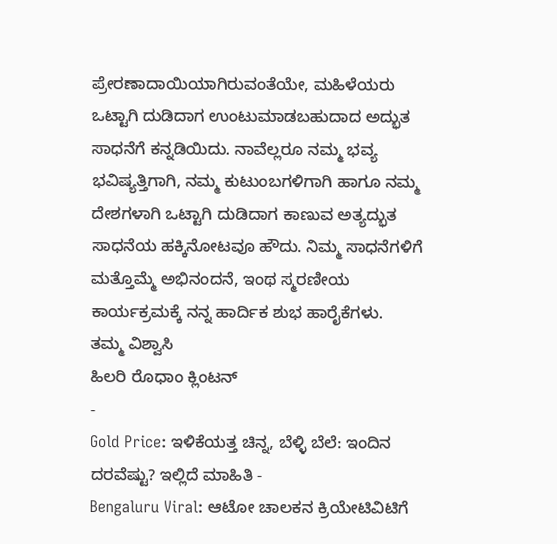ಪ್ರೇರಣಾದಾಯಿಯಾಗಿರುವಂತೆಯೇ, ಮಹಿಳೆಯರು ಒಟ್ಟಾಗಿ ದುಡಿದಾಗ ಉಂಟುಮಾಡಬಹುದಾದ ಅದ್ಭುತ ಸಾಧನೆಗೆ ಕನ್ನಡಿಯಿದು. ನಾವೆಲ್ಲರೂ ನಮ್ಮ ಭವ್ಯ ಭವಿಷ್ಯತ್ತಿಗಾಗಿ, ನಮ್ಮ ಕುಟುಂಬಗಳಿಗಾಗಿ ಹಾಗೂ ನಮ್ಮ ದೇಶಗಳಾಗಿ ಒಟ್ಟಾಗಿ ದುಡಿದಾಗ ಕಾಣುವ ಅತ್ಯದ್ಭುತ ಸಾಧನೆಯ ಹಕ್ಕಿನೋಟವೂ ಹೌದು. ನಿಮ್ಮ ಸಾಧನೆಗಳಿಗೆ ಮತ್ತೊಮ್ಮೆ ಅಭಿನಂದನೆ, ಇಂಥ ಸ್ಮರಣೀಯ ಕಾರ್ಯಕ್ರಮಕ್ಕೆ ನನ್ನ ಹಾರ್ದಿಕ ಶುಭ ಹಾರೈಕೆಗಳು.
ತಮ್ಮ ವಿಶ್ವಾಸಿ
ಹಿಲರಿ ರೊಧಾಂ ಕ್ಲಿಂಟನ್
-
Gold Price: ಇಳಿಕೆಯತ್ತ ಚಿನ್ನ, ಬೆಳ್ಳಿ ಬೆಲೆ: ಇಂದಿನ ದರವೆಷ್ಟು? ಇಲ್ಲಿದೆ ಮಾಹಿತಿ -
Bengaluru Viral: ಆಟೋ ಚಾಲಕನ ಕ್ರಿಯೇಟಿವಿಟಿಗೆ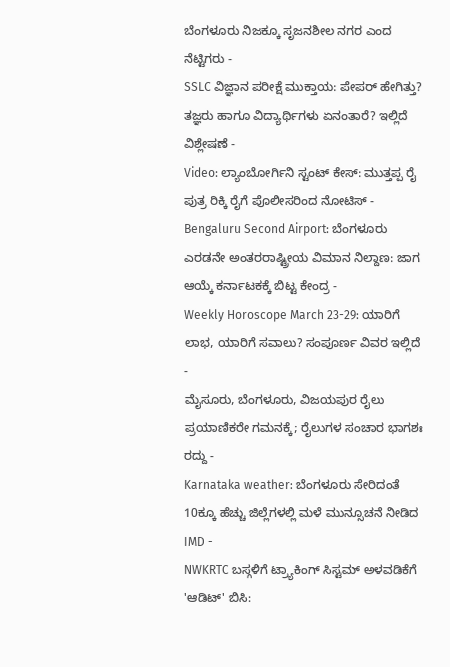ಬೆಂಗಳೂರು ನಿಜಕ್ಕೂ ಸೃಜನಶೀಲ ನಗರ ಎಂದ ನೆಟ್ಟಿಗರು -
SSLC ವಿಜ್ಞಾನ ಪರೀಕ್ಷೆ ಮುಕ್ತಾಯ: ಪೇಪರ್ ಹೇಗಿತ್ತು? ತಜ್ಞರು ಹಾಗೂ ವಿದ್ಯಾರ್ಥಿಗಳು ಏನಂತಾರೆ? ಇಲ್ಲಿದೆ ವಿಶ್ಲೇಷಣೆ -
Video: ಲ್ಯಾಂಬೋರ್ಗಿನಿ ಸ್ಟಂಟ್ ಕೇಸ್: ಮುತ್ತಪ್ಪ ರೈ ಪುತ್ರ ರಿಕ್ಕಿ ರೈಗೆ ಪೊಲೀಸರಿಂದ ನೋಟಿಸ್ -
Bengaluru Second Airport: ಬೆಂಗಳೂರು ಎರಡನೇ ಅಂತರರಾಷ್ಟ್ರೀಯ ವಿಮಾನ ನಿಲ್ದಾಣ: ಜಾಗ ಆಯ್ಕೆ ಕರ್ನಾಟಕಕ್ಕೆ ಬಿಟ್ಟ ಕೇಂದ್ರ -
Weekly Horoscope March 23-29: ಯಾರಿಗೆ ಲಾಭ, ಯಾರಿಗೆ ಸವಾಲು? ಸಂಪೂರ್ಣ ವಿವರ ಇಲ್ಲಿದೆ -
ಮೈಸೂರು, ಬೆಂಗಳೂರು, ವಿಜಯಪುರ ರೈಲು ಪ್ರಯಾಣಿಕರೇ ಗಮನಕ್ಕೆ; ರೈಲುಗಳ ಸಂಚಾರ ಭಾಗಶಃ ರದ್ದು -
Karnataka weather: ಬೆಂಗಳೂರು ಸೇರಿದಂತೆ 10ಕ್ಕೂ ಹೆಚ್ಚು ಜಿಲ್ಲೆಗಳಲ್ಲಿ ಮಳೆ ಮುನ್ಸೂಚನೆ ನೀಡಿದ IMD -
NWKRTC ಬಸ್ಗಳಿಗೆ ಟ್ರ್ಯಾಕಿಂಗ್ ಸಿಸ್ಟಮ್ ಅಳವಡಿಕೆಗೆ 'ಆಡಿಟ್' ಬಿಸಿ: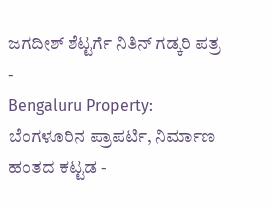ಜಗದೀಶ್ ಶೆಟ್ಟರ್ಗೆ ನಿತಿನ್ ಗಡ್ಕರಿ ಪತ್ರ -
Bengaluru Property: ಬೆಂಗಳೂರಿನ ಪ್ರಾಪರ್ಟಿ, ನಿರ್ಮಾಣ ಹಂತದ ಕಟ್ಟಡ -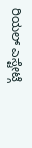ರಿಯಲ್ ಎಸ್ಟೇಟ್ಗೆ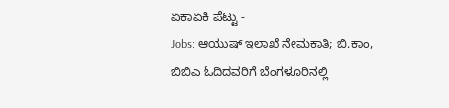ಏಕಾಏಕಿ ಪೆಟ್ಟು -
Jobs: ಆಯುಷ್ ಇಲಾಖೆ ನೇಮಕಾತಿ; ಬಿ.ಕಾಂ, ಬಿಬಿಎ ಓದಿದವರಿಗೆ ಬೆಂಗಳೂರಿನಲ್ಲಿ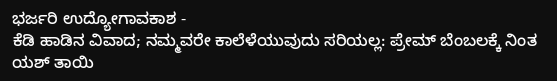ಭರ್ಜರಿ ಉದ್ಯೋಗಾವಕಾಶ -
ಕೆಡಿ ಹಾಡಿನ ವಿವಾದ; ನಮ್ಮವರೇ ಕಾಲೆಳೆಯುವುದು ಸರಿಯಲ್ಲ: ಪ್ರೇಮ್ ಬೆಂಬಲಕ್ಕೆ ನಿಂತ ಯಶ್ ತಾಯಿ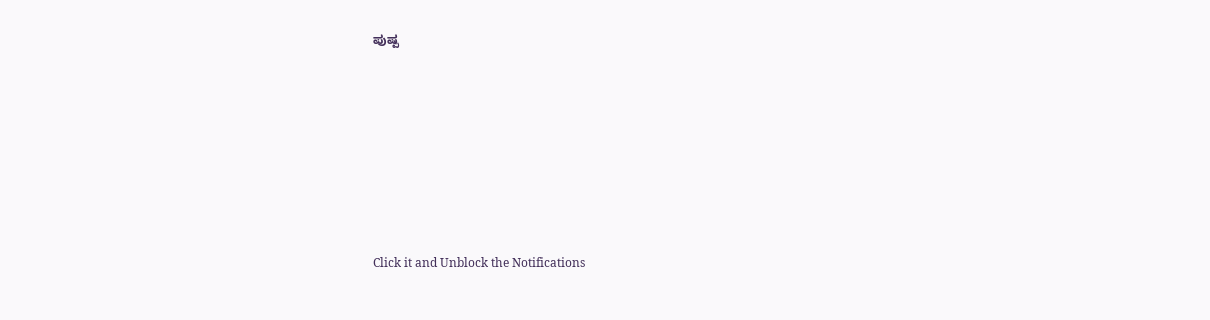ಪುಷ್ಪ












Click it and Unblock the Notifications